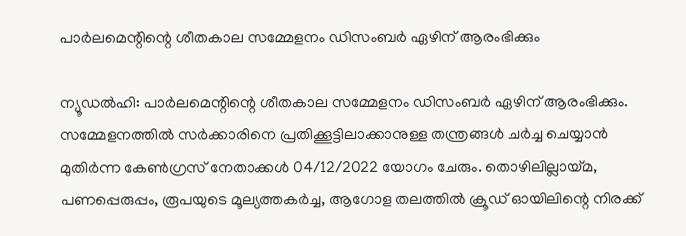പാര്‍ലമെന്റിന്റെ ശീതകാല സമ്മേളനം ഡിസംബര്‍ ഏഴിന് ആരംഭിക്കും

ന്യൂഡല്‍ഹി: പാര്‍ലമെന്റിന്റെ ശീതകാല സമ്മേളനം ഡിസംബര്‍ ഏഴിന് ആരംഭിക്കും. സമ്മേളനത്തില്‍ സര്‍ക്കാരിനെ പ്രതിക്കൂട്ടിലാക്കാനുള്ള തന്ത്രങ്ങള്‍ ചര്‍ച്ച ചെയ്യാന്‍ മുതിര്‍ന്ന കേണ്‍ഗ്രസ് നേതാക്കള്‍ 04/12/2022 യോഗം ചേരും. തൊഴിലില്ലായ്മ, പണപ്പെരുപ്പം, രൂപയുടെ മൂല്യത്തകര്‍ച്ച, ആഗോള തലത്തില്‍ ക്രൂഡ് ഓയിലിന്റെ നിരക്ക്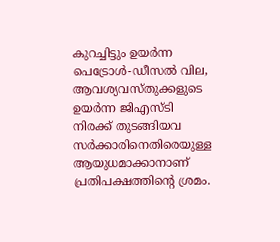കുറച്ചിട്ടും ഉയര്‍ന്ന പെട്രോള്‍-ഡീസല്‍ വില, ആവശ്യവസ്തുക്കളുടെ ഉയര്‍ന്ന ജിഎസ്ടി നിരക്ക് തുടങ്ങിയവ സര്‍ക്കാരിനെതിരെയുള്ള ആയുധമാക്കാനാണ് പ്രതിപക്ഷത്തിന്റെ ശ്രമം.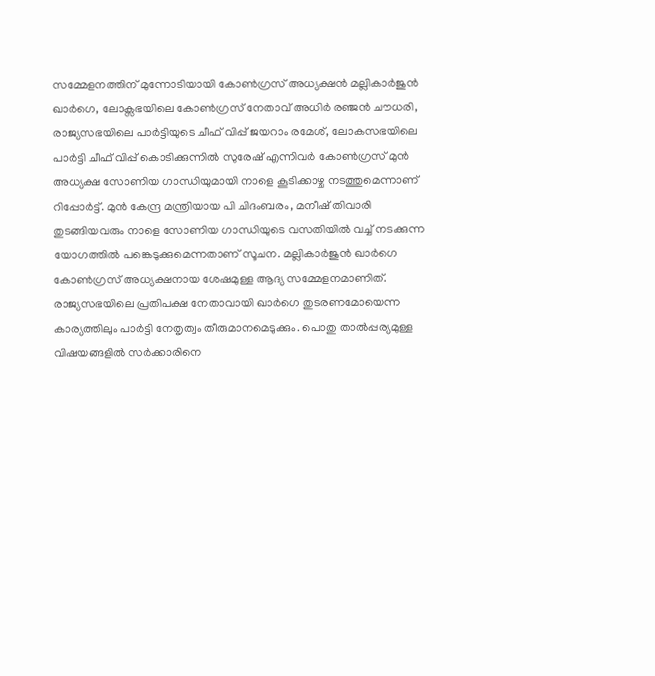സമ്മേളനത്തിന് മുന്നോടിയായി കോണ്‍ഗ്രസ് അധ്യക്ഷന്‍ മല്ലികാര്‍ജുന്‍ ഖാര്‍ഗെ, ലോക്സഭയിലെ കോണ്‍ഗ്രസ് നേതാവ് അധിര്‍ രഞ്ജന്‍ ചൗധരി, രാജ്യസഭയിലെ പാര്‍ട്ടിയുടെ ചീഫ് വിപ്പ് ജയറാം രമേശ്, ലോകസഭയിലെ പാര്‍ട്ടി ചീഫ് വിപ്പ് കൊടിക്കുന്നില്‍ സുരേഷ് എന്നിവര്‍ കോണ്‍ഗ്രസ് മുന്‍ അധ്യക്ഷ സോണിയ ഗാന്ധിയുമായി നാളെ കൂടിക്കാഴ്ച നടത്തുമെന്നാണ് റിപ്പോര്‍ട്ട്. മുന്‍ കേന്ദ്ര മന്ത്രിയായ പി ചിദംബരം, മനീഷ് തിവാരി തുടങ്ങിയവരും നാളെ സോണിയ ഗാന്ധിയുടെ വസതിയില്‍ വച്ച് നടക്കുന്ന യോഗത്തില്‍ പങ്കെടുക്കുമെന്നതാണ് സൂചന. മല്ലികാര്‍ജുന്‍ ഖാര്‍ഗെ കോണ്‍ഗ്രസ് അധ്യക്ഷനായ ശേഷമുള്ള ആദ്യ സമ്മേളനമാണിത്.
രാജ്യസഭയിലെ പ്രതിപക്ഷ നേതാവായി ഖാര്‍ഗെ തുടരണമോയെന്ന കാര്യത്തിലും പാര്‍ട്ടി നേതൃത്വം തീരുമാനമെടുക്കും. പൊതു താല്‍പ്പര്യമുള്ള വിഷയങ്ങളില്‍ സര്‍ക്കാരിനെ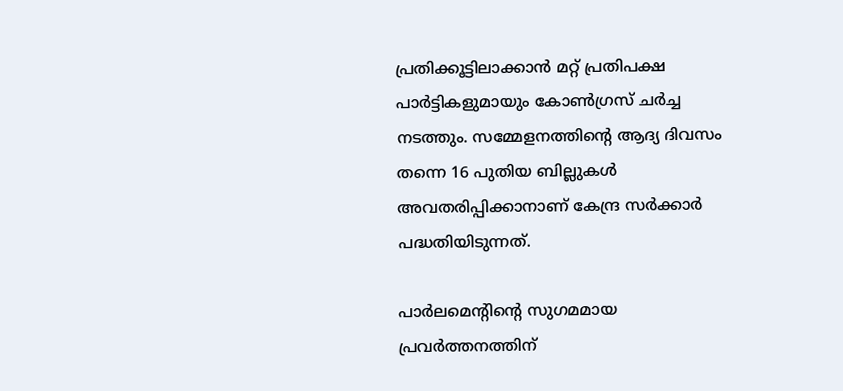പ്രതിക്കൂട്ടിലാക്കാന്‍ മറ്റ് പ്രതിപക്ഷ പാര്‍ട്ടികളുമായും കോണ്‍ഗ്രസ് ചര്‍ച്ച നടത്തും. സമ്മേളനത്തിന്റെ ആദ്യ ദിവസം തന്നെ 16 പുതിയ ബില്ലുകള്‍ അവതരിപ്പിക്കാനാണ് കേന്ദ്ര സര്‍ക്കാര്‍ പദ്ധതിയിടുന്നത്.

പാര്‍ലമെന്റിന്റെ സുഗമമായ പ്രവര്‍ത്തനത്തിന്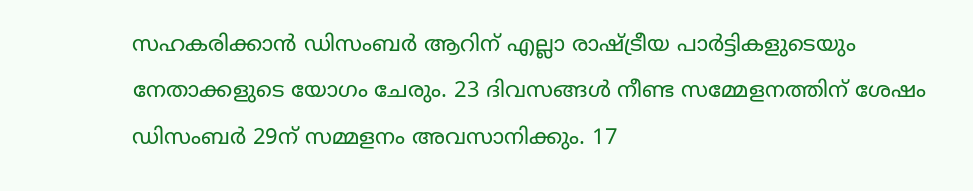സഹകരിക്കാന്‍ ഡിസംബര്‍ ആറിന് എല്ലാ രാഷ്ട്രീയ പാര്‍ട്ടികളുടെയും നേതാക്കളുടെ യോഗം ചേരും. 23 ദിവസങ്ങള്‍ നീണ്ട സമ്മേളനത്തിന് ശേഷം ഡിസംബര്‍ 29ന് സമ്മളനം അവസാനിക്കും. 17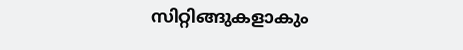സിറ്റിങ്ങുകളാകും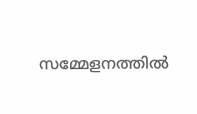സമ്മേളനത്തില്‍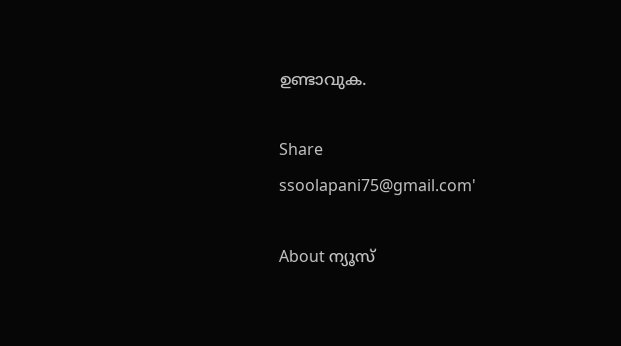ഉണ്ടാവുക.

Share
ssoolapani75@gmail.com'

About ന്യൂസ്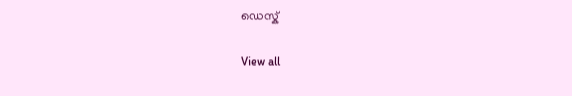ഡെസ്ക്

View all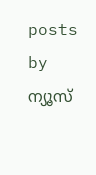posts by ന്യൂസ്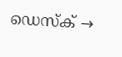ഡെസ്ക് →